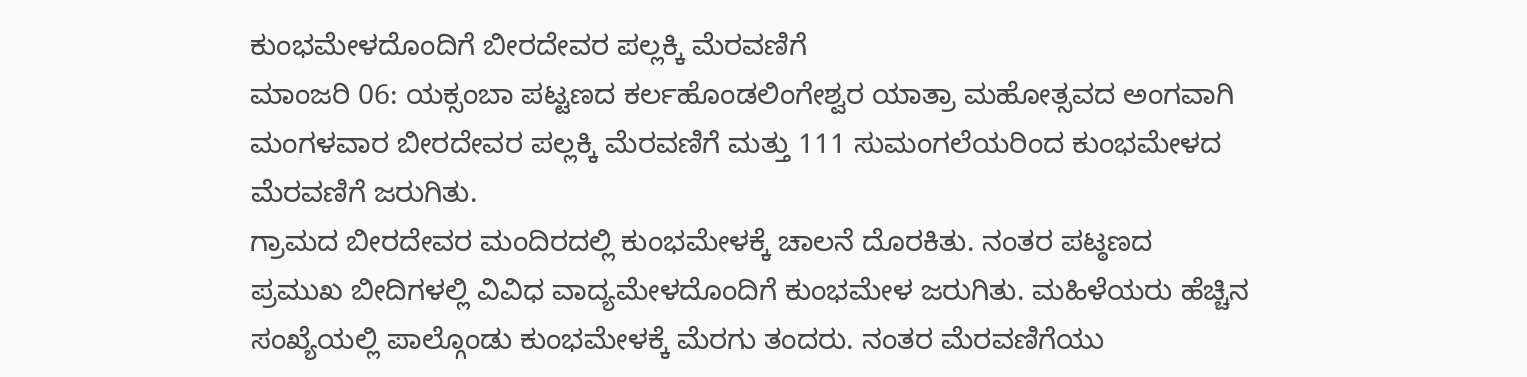ಕುಂಭಮೇಳದೊಂದಿಗೆ ಬೀರದೇವರ ಪಲ್ಲಕ್ಕಿ ಮೆರವಣಿಗೆ
ಮಾಂಜರಿ 06: ಯಕ್ಸಂಬಾ ಪಟ್ಟಣದ ಕರ್ಲಹೊಂಡಲಿಂಗೇಶ್ವರ ಯಾತ್ರಾ ಮಹೋತ್ಸವದ ಅಂಗವಾಗಿ ಮಂಗಳವಾರ ಬೀರದೇವರ ಪಲ್ಲಕ್ಕಿ ಮೆರವಣಿಗೆ ಮತ್ತು 111 ಸುಮಂಗಲೆಯರಿಂದ ಕುಂಭಮೇಳದ ಮೆರವಣಿಗೆ ಜರುಗಿತು.
ಗ್ರಾಮದ ಬೀರದೇವರ ಮಂದಿರದಲ್ಲಿ ಕುಂಭಮೇಳಕ್ಕೆ ಚಾಲನೆ ದೊರಕಿತು. ನಂತರ ಪಟ್ಠಣದ ಪ್ರಮುಖ ಬೀದಿಗಳಲ್ಲಿ ವಿವಿಧ ವಾದ್ಯಮೇಳದೊಂದಿಗೆ ಕುಂಭಮೇಳ ಜರುಗಿತು. ಮಹಿಳೆಯರು ಹೆಚ್ಚಿನ ಸಂಖ್ಯೆಯಲ್ಲಿ ಪಾಲ್ಗೊಂಡು ಕುಂಭಮೇಳಕ್ಕೆ ಮೆರಗು ತಂದರು. ನಂತರ ಮೆರವಣಿಗೆಯು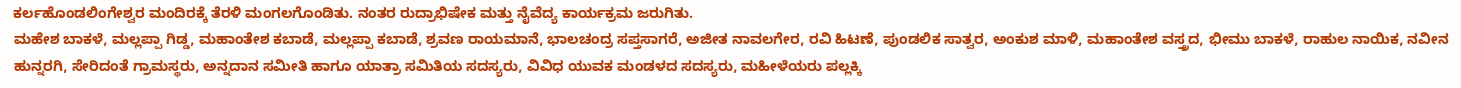ಕರ್ಲಹೊಂಡಲಿಂಗೇಶ್ವರ ಮಂದಿರಕ್ಕೆ ತೆರಳಿ ಮಂಗಲಗೊಂಡಿತು. ನಂತರ ರುದ್ರಾಭಿಷೇಕ ಮತ್ತು ನೈವೆದ್ಯ ಕಾರ್ಯಕ್ರಮ ಜರುಗಿತು.
ಮಹೇಶ ಬಾಕಳೆ, ಮಲ್ಲಪ್ಪಾ ಗಿಡ್ಡ, ಮಹಾಂತೇಶ ಕಬಾಡೆ, ಮಲ್ಲಪ್ಪಾ ಕಬಾಡೆ, ಶ್ರವಣ ರಾಯಮಾನೆ, ಭಾಲಚಂದ್ರ ಸಪ್ತಸಾಗರೆ, ಅಜೀತ ನಾವಲಗೇರ, ರವಿ ಹಿಟಣೆ, ಪುಂಡಲಿಕ ಸಾತ್ವರ, ಅಂಕುಶ ಮಾಳಿ, ಮಹಾಂತೇಶ ವಸ್ತ್ರದ, ಭೀಮು ಬಾಕಳೆ, ರಾಹುಲ ನಾಯಿಕ, ನವೀನ ಹುನ್ನರಗಿ, ಸೇರಿದಂತೆ ಗ್ರಾಮಸ್ಥರು, ಅನ್ನದಾನ ಸಮೀತಿ ಹಾಗೂ ಯಾತ್ರಾ ಸಮಿತಿಯ ಸದಸ್ಯರು, ವಿವಿಧ ಯುವಕ ಮಂಡಳದ ಸದಸ್ಯರು, ಮಹೀಳೆಯರು ಪಲ್ಲಕ್ಕಿ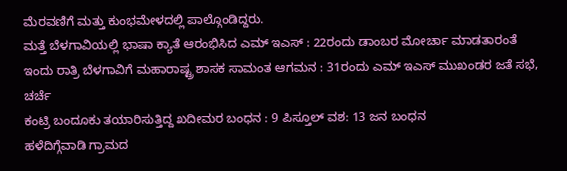ಮೆರವಣಿಗೆ ಮತ್ತು ಕುಂಭಮೇಳದಲ್ಲಿ ಪಾಲ್ಗೊಂಡಿದ್ದರು.
ಮತ್ತೆ ಬೆಳಗಾವಿಯಲ್ಲಿ ಭಾಷಾ ಕ್ಯಾತೆ ಆರಂಭಿಸಿದ ಎಮ್ ಇಎಸ್ : 22ರಂದು ಡಾಂಬರ ಮೋರ್ಚಾ ಮಾಡತಾರಂತೆ
ಇಂದು ರಾತ್ರಿ ಬೆಳಗಾವಿಗೆ ಮಹಾರಾಷ್ಟ್ರ ಶಾಸಕ ಸಾಮಂತ ಆಗಮನ : 31ರಂದು ಎಮ್ ಇಎಸ್ ಮುಖಂಡರ ಜತೆ ಸಭೆ, ಚರ್ಚೆ
ಕಂಟ್ರಿ ಬಂದೂಕು ತಯಾರಿಸುತ್ತಿದ್ದ ಖದೀಮರ ಬಂಧನ : 9 ಪಿಸ್ತೂಲ್ ವಶ: 13 ಜನ ಬಂಧನ
ಹಳೆದಿಗ್ಗೆವಾಡಿ ಗ್ರಾಮದ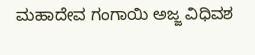ಮಹಾದೇವ ಗಂಗಾಯಿ ಅಜ್ಜ ವಿಧಿವಶ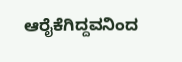ಆರೈಕೆಗಿದ್ದವನಿಂದ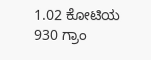1.02 ಕೋಟಿಯ 930 ಗ್ರಾಂ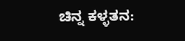ಚಿನ್ನ ಕಳ್ಳತನ: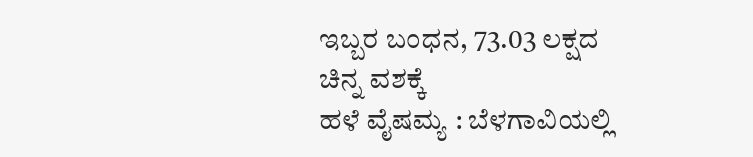ಇಬ್ಬರ ಬಂಧನ, 73.03 ಲಕ್ಷದ ಚಿನ್ನ ವಶಕ್ಕೆ
ಹಳೆ ವೈಷಮ್ಯ : ಬೆಳಗಾವಿಯಲ್ಲಿ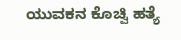ಯುವಕನ ಕೊಚ್ವಿ ಹತ್ಯೆ